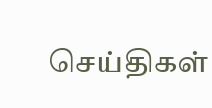செய்திகள்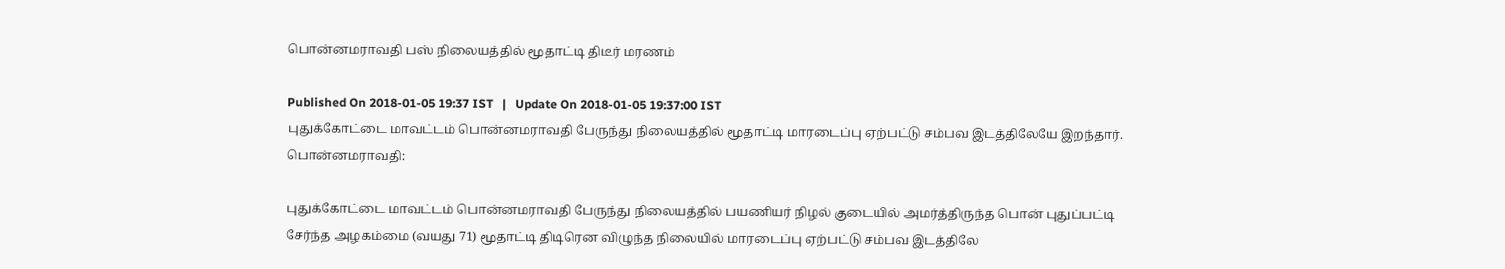பொன்னமராவதி பஸ் நிலையத்தில் மூதாட்டி திடீர் மரணம்

Published On 2018-01-05 19:37 IST   |   Update On 2018-01-05 19:37:00 IST
புதுக்கோட்டை மாவட்டம் பொன்னமராவதி பேருந்து நிலையத்தில் மூதாட்டி மாரடைப்பு ஏற்பட்டு சம்பவ இடத்திலேயே இறந்தார்.
பொன்னமராவதி:

புதுக்கோட்டை மாவட்டம் பொன்னமராவதி பேருந்து நிலையத்தில் பயணியர் நிழல் குடையில் அமர்த்திருந்த பொன் புதுப்பட்டி  சேர்ந்த அழகம்மை (வயது 71) மூதாட்டி திடிரென விழுந்த நிலையில் மாரடைப்பு ஏற்பட்டு சம்பவ இடத்திலே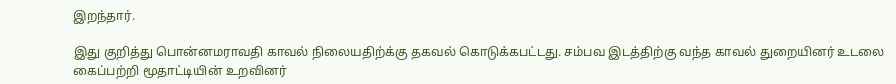இறந்தார்.

இது குறித்து பொன்னமராவதி காவல் நிலையதிற்க்கு தகவல் கொடுக்கபட்டது. சம்பவ இடத்திற்கு வந்த காவல் துறையினர் உடலை கைப்பற்றி மூதாட்டியின் உறவினர்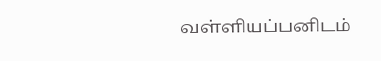வள்ளியப்பனிடம்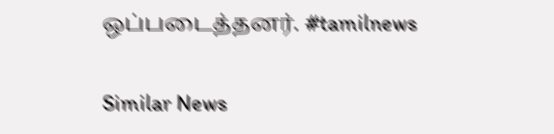ஒப்படைத்தனர். #tamilnews

Similar News